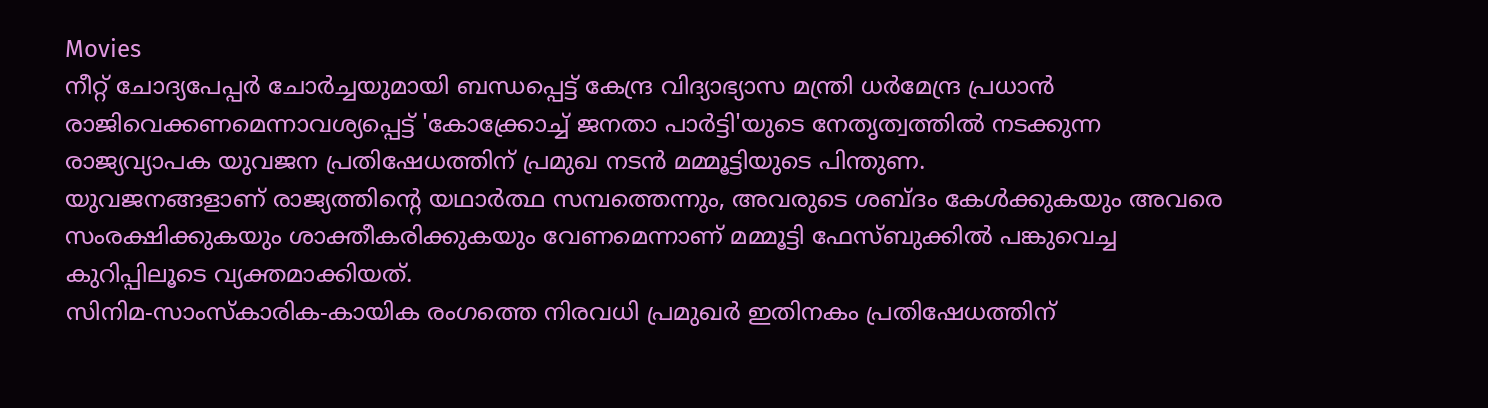Movies
നീറ്റ് ചോദ്യപേപ്പർ ചോർച്ചയുമായി ബന്ധപ്പെട്ട് കേന്ദ്ര വിദ്യാഭ്യാസ മന്ത്രി ധർമേന്ദ്ര പ്രധാൻ രാജിവെക്കണമെന്നാവശ്യപ്പെട്ട് 'കോക്ക്രോച്ച് ജനതാ പാർട്ടി'യുടെ നേതൃത്വത്തിൽ നടക്കുന്ന രാജ്യവ്യാപക യുവജന പ്രതിഷേധത്തിന് പ്രമുഖ നടൻ മമ്മൂട്ടിയുടെ പിന്തുണ.
യുവജനങ്ങളാണ് രാജ്യത്തിന്റെ യഥാർത്ഥ സമ്പത്തെന്നും, അവരുടെ ശബ്ദം കേൾക്കുകയും അവരെ സംരക്ഷിക്കുകയും ശാക്തീകരിക്കുകയും വേണമെന്നാണ് മമ്മൂട്ടി ഫേസ്ബുക്കിൽ പങ്കുവെച്ച കുറിപ്പിലൂടെ വ്യക്തമാക്കിയത്.
സിനിമ-സാംസ്കാരിക-കായിക രംഗത്തെ നിരവധി പ്രമുഖർ ഇതിനകം പ്രതിഷേധത്തിന്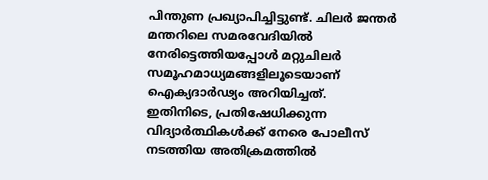പിന്തുണ പ്രഖ്യാപിച്ചിട്ടുണ്ട്. ചിലർ ജന്തർ മന്തറിലെ സമരവേദിയിൽ നേരിട്ടെത്തിയപ്പോൾ മറ്റുചിലർ സമൂഹമാധ്യമങ്ങളിലൂടെയാണ് ഐക്യദാർഢ്യം അറിയിച്ചത്.
ഇതിനിടെ, പ്രതിഷേധിക്കുന്ന വിദ്യാർത്ഥികൾക്ക് നേരെ പോലീസ് നടത്തിയ അതിക്രമത്തിൽ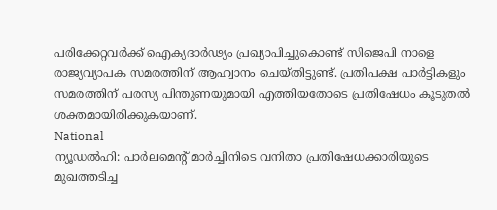പരിക്കേറ്റവർക്ക് ഐക്യദാർഢ്യം പ്രഖ്യാപിച്ചുകൊണ്ട് സിജെപി നാളെ രാജ്യവ്യാപക സമരത്തിന് ആഹ്വാനം ചെയ്തിട്ടുണ്ട്. പ്രതിപക്ഷ പാർട്ടികളും സമരത്തിന് പരസ്യ പിന്തുണയുമായി എത്തിയതോടെ പ്രതിഷേധം കൂടുതൽ ശക്തമായിരിക്കുകയാണ്.
National
ന്യൂഡൽഹി: പാർലമെന്റ് മാർച്ചിനിടെ വനിതാ പ്രതിഷേധക്കാരിയുടെ മുഖത്തടിച്ച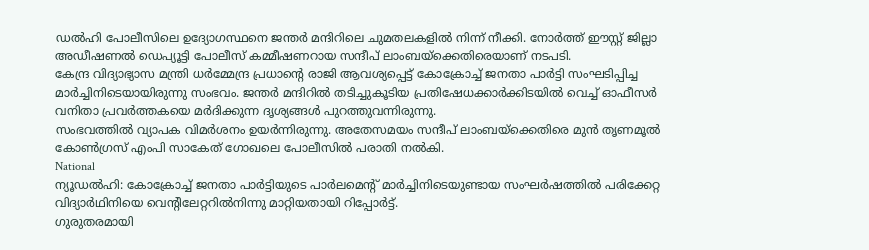ഡൽഹി പോലീസിലെ ഉദ്യോഗസ്ഥനെ ജന്തർ മന്ദിറിലെ ചുമതലകളിൽ നിന്ന് നീക്കി. നോർത്ത് ഈസ്റ്റ് ജില്ലാ അഡീഷണൽ ഡെപ്യൂട്ടി പോലീസ് കമ്മീഷണറായ സന്ദീപ് ലാംബയ്ക്കെതിരെയാണ് നടപടി.
കേന്ദ്ര വിദ്യാഭ്യാസ മന്ത്രി ധർമ്മേന്ദ്ര പ്രധാന്റെ രാജി ആവശ്യപ്പെട്ട് കോക്രോച്ച് ജനതാ പാർട്ടി സംഘടിപ്പിച്ച മാർച്ചിനിടെയായിരുന്നു സംഭവം. ജന്തർ മന്ദിറിൽ തടിച്ചുകൂടിയ പ്രതിഷേധക്കാർക്കിടയിൽ വെച്ച് ഓഫീസർ വനിതാ പ്രവർത്തകയെ മർദിക്കുന്ന ദൃശ്യങ്ങൾ പുറത്തുവന്നിരുന്നു.
സംഭവത്തിൽ വ്യാപക വിമർശനം ഉയർന്നിരുന്നു. അതേസമയം സന്ദീപ് ലാംബയ്ക്കെതിരെ മുൻ തൃണമൂൽ കോൺഗ്രസ് എംപി സാകേത് ഗോഖലെ പോലീസിൽ പരാതി നൽകി.
National
ന്യൂഡൽഹി: കോക്രോച്ച് ജനതാ പാർട്ടിയുടെ പാർലമെന്റ് മാർച്ചിനിടെയുണ്ടായ സംഘർഷത്തിൽ പരിക്കേറ്റ വിദ്യാർഥിനിയെ വെന്റിലേറ്ററിൽനിന്നു മാറ്റിയതായി റിപ്പോർട്ട്.
ഗുരുതരമായി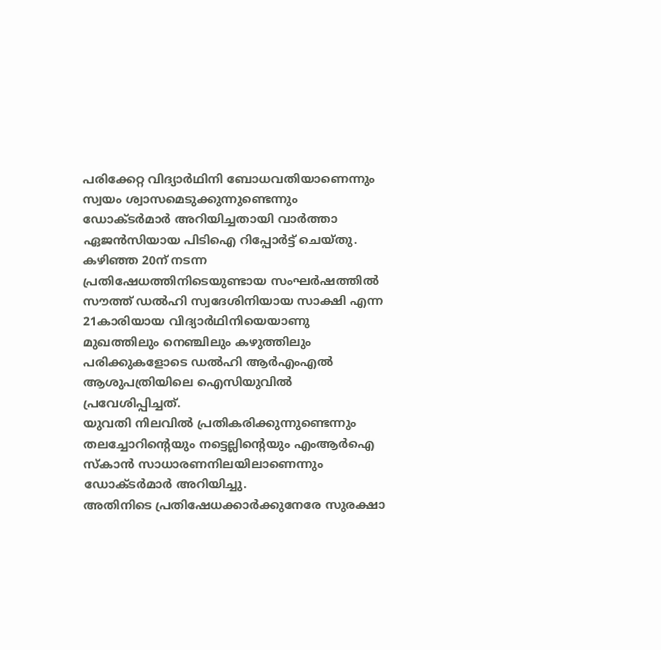പരിക്കേറ്റ വിദ്യാർഥിനി ബോധവതിയാണെന്നും സ്വയം ശ്വാസമെടുക്കുന്നുണ്ടെന്നും ഡോക്ടർമാർ അറിയിച്ചതായി വാർത്താ ഏജൻസിയായ പിടിഐ റിപ്പോർട്ട് ചെയ്തു.
കഴിഞ്ഞ 20ന് നടന്ന പ്രതിഷേധത്തിനിടെയുണ്ടായ സംഘർഷത്തിൽ സൗത്ത് ഡൽഹി സ്വദേശിനിയായ സാക്ഷി എന്ന 21കാരിയായ വിദ്യാർഥിനിയെയാണു മുഖത്തിലും നെഞ്ചിലും കഴുത്തിലും പരിക്കുകളോടെ ഡൽഹി ആർഎംഎൽ ആശുപത്രിയിലെ ഐസിയുവിൽ പ്രവേശിപ്പിച്ചത്.
യുവതി നിലവിൽ പ്രതികരിക്കുന്നുണ്ടെന്നും തലച്ചോറിന്റെയും നട്ടെല്ലിന്റെയും എംആർഐ സ്കാൻ സാധാരണനിലയിലാണെന്നും ഡോക്ടർമാർ അറിയിച്ചു.
അതിനിടെ പ്രതിഷേധക്കാർക്കുനേരേ സുരക്ഷാ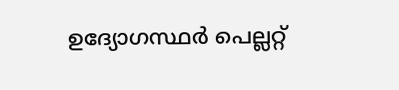ഉദ്യോഗസ്ഥർ പെല്ലറ്റ്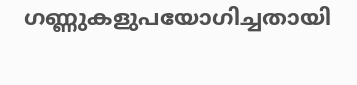ഗണ്ണുകളുപയോഗിച്ചതായി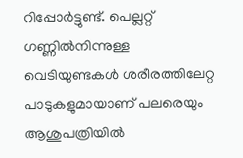റിപ്പോർട്ടുണ്ട്. പെല്ലറ്റ് ഗണ്ണിൽനിന്നുള്ള വെടിയുണ്ടകൾ ശരീരത്തിലേറ്റ പാടുകളുമായാണ് പലരെയും ആശുപത്രിയിൽ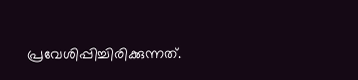പ്രവേശിപ്പിച്ചിരിക്കുന്നത്.